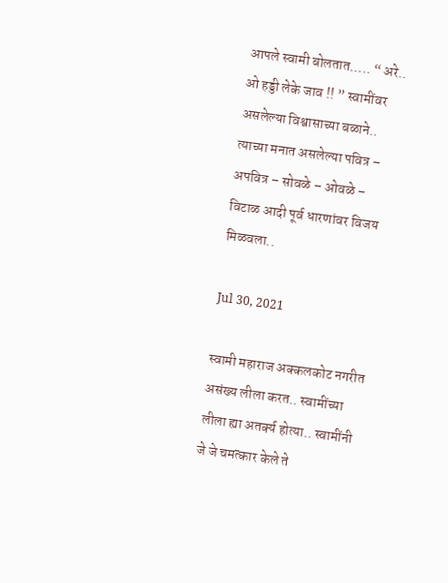आपले स्वामी बोलतात….. “ अरे.. ओ हड्डी लेके जाव !! ” स्वामींवर असलेल्या विश्वासाच्या बळाने.. त्याच्या मनात असलेल्या पवित्र – अपवित्र – सोवळे – ओवळे – विटाळ आदी पूर्व धारणांवर विजय मिळवला..

Jul 30, 2021

स्वामी महाराज अक्कलकोट नगरीत असंख्य लीला करत.. स्वामींच्या लीला ह्या अतर्क्य होत्या.. स्वामींनी जे जे चमत्कार केले ते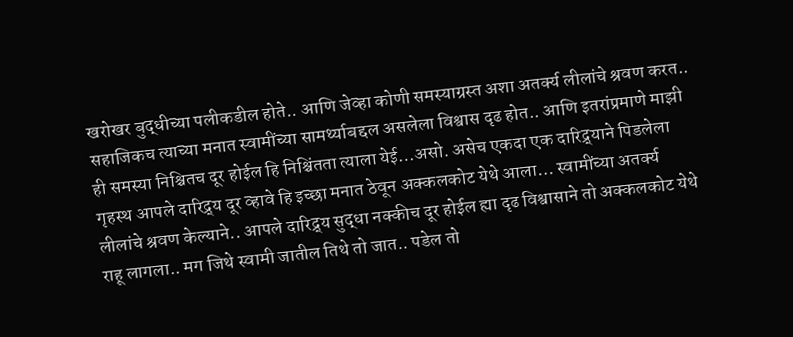खरोखर बुद्धीच्या पलीकडील होते.. आणि जेव्हा कोणी समस्याग्रस्त अशा अतर्क्य लीलांचे श्रवण करत.. सहाजिकच त्याच्या मनात स्वामींच्या सामर्थ्याबद्दल असलेला विश्वास दृढ होत.. आणि इतरांप्रमाणे माझी ही समस्या निश्चितच दूर होईल हि निश्चिंतता त्याला येई…असो. असेच एकदा एक दारिद्र्याने पिडलेला गृहस्थ आपले दारिद्र्य दूर व्हावे हि इच्छा मनात ठेवून अक्कलकोट येथे आला… स्वामींच्या अतर्क्य लीलांचे श्रवण केल्याने.. आपले दारिद्र्य सुद्धा नक्कीच दूर होईल ह्या दृढ विश्वासाने तो अक्कलकोट येथे राहू लागला.. मग जिथे स्वामी जातील तिथे तो जात.. पडेल तो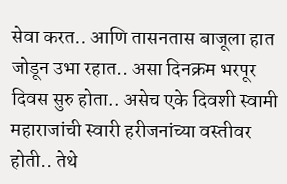सेवा करत.. आणि तासनतास बाजूला हात जोडून उभा रहात.. असा दिनक्रम भरपूर दिवस सुरु होता.. असेच एके दिवशी स्वामी महाराजांची स्वारी हरीजनांच्या वस्तीवर होती.. तेथे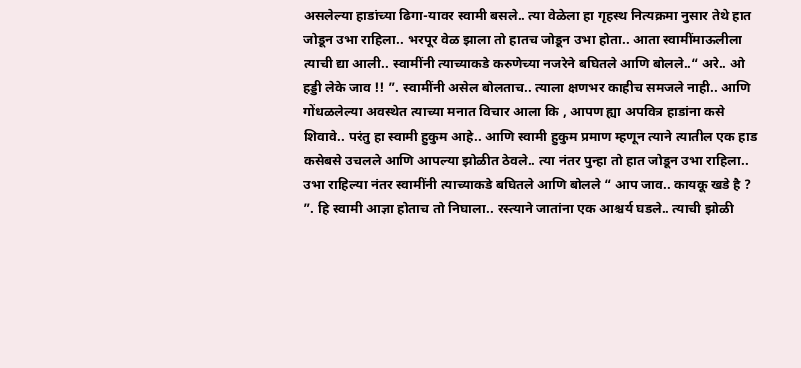असलेल्या हाडांच्या ढिगा-यावर स्वामी बसले.. त्या वेळेला हा गृहस्थ नित्यक्रमा नुसार तेथे हात जोडून उभा राहिला.. भरपूर वेळ झाला तो हातच जोडून उभा होता.. आता स्वामींमाऊलीला त्याची द्या आली.. स्वामींनी त्याच्याकडे करुणेच्या नजरेने बघितले आणि बोलले..“ अरे.. ओ हड्डी लेके जाव !! ”. स्वामींनी असेल बोलताच.. त्याला क्षणभर काहीच समजले नाही.. आणि गोंधळलेल्या अवस्थेत त्याच्या मनात विचार आला कि , आपण ह्या अपवित्र हाडांना कसे शिवावे.. परंतु हा स्वामी हुकुम आहे.. आणि स्वामी हुकुम प्रमाण म्हणून त्याने त्यातील एक हाड कसेबसे उचलले आणि आपल्या झोळीत ठेवले.. त्या नंतर पुन्हा तो हात जोडून उभा राहिला.. उभा राहिल्या नंतर स्वामींनी त्याच्याकडे बघितले आणि बोलले “ आप जाव.. कायकू खडे है ? ”. हि स्वामी आज्ञा होताच तो निघाला.. रस्त्याने जातांना एक आश्चर्य घडले.. त्याची झोळी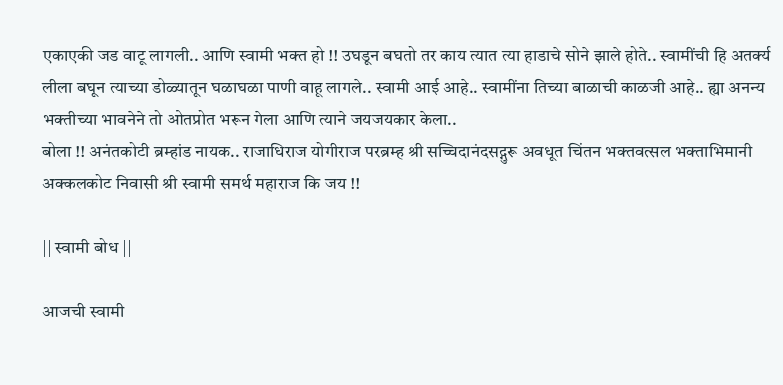एकाएकी जड वाटू लागली.. आणि स्वामी भक्त हो !! उघडून बघतो तर काय त्यात त्या हाडाचे सोने झाले होते.. स्वामींची हि अतर्क्य लीला बघून त्याच्या डोळ्यातून घळाघळा पाणी वाहू लागले.. स्वामी आई आहे.. स्वामींना तिच्या बाळाची काळजी आहे.. ह्या अनन्य भक्तीच्या भावनेने तो ओतप्रोत भरून गेला आणि त्याने जयजयकार केला..
बोला !! अनंतकोटी ब्रम्हांड नायक.. राजाधिराज योगीराज परब्रम्ह श्री सच्चिदानंदसद्गुरू अवधूत चिंतन भक्तवत्सल भक्ताभिमानी अक्कलकोट निवासी श्री स्वामी समर्थ महाराज कि जय !!

|| स्वामी बोध ||

आजची स्वामी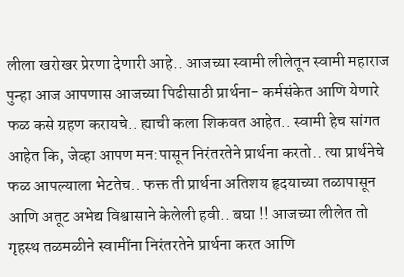लीला खरोखर प्रेरणा देणारी आहे.. आजच्या स्वामी लीलेतून स्वामी महाराज पुन्हा आज आपणास आजच्या पिढीसाठी प्रार्थना- कर्मसंकेत आणि येणारे फळ कसे ग्रहण करायचे.. ह्याची कला शिकवत आहेत.. स्वामी हेच सांगत आहेत कि, जेव्हा आपण मन:पासून निरंतरतेने प्रार्थना करतो.. त्या प्रार्थनेचे फळ आपल्याला भेटतेच.. फक्त ती प्रार्थना अतिशय हृदयाच्या तळापासून आणि अतूट अभेद्य विश्वासाने केलेली हवी.. बघा !! आजच्या लीलेत तो गृहस्थ तळमळीने स्वामींना निरंतरतेने प्रार्थना करत आणि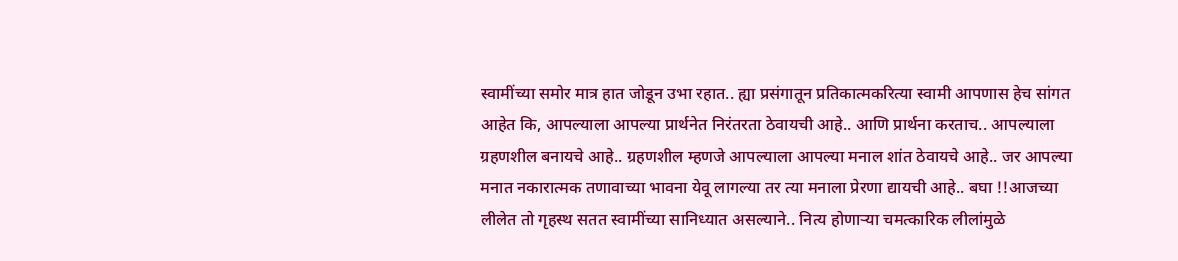स्वामींच्या समोर मात्र हात जोडून उभा रहात.. ह्या प्रसंगातून प्रतिकात्मकरित्या स्वामी आपणास हेच सांगत आहेत कि, आपल्याला आपल्या प्रार्थनेत निरंतरता ठेवायची आहे.. आणि प्रार्थना करताच.. आपल्याला ग्रहणशील बनायचे आहे.. ग्रहणशील म्हणजे आपल्याला आपल्या मनाल शांत ठेवायचे आहे.. जर आपल्या मनात नकारात्मक तणावाच्या भावना येवू लागल्या तर त्या मनाला प्रेरणा द्यायची आहे.. बघा !!आजच्या लीलेत तो गृहस्थ सतत स्वामींच्या सानिध्यात असल्याने.. नित्य होणाऱ्या चमत्कारिक लीलांमुळे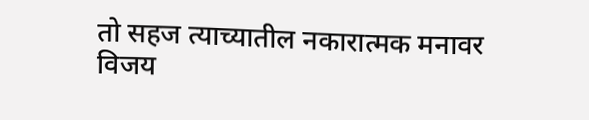तो सहज त्याच्यातील नकारात्मक मनावर विजय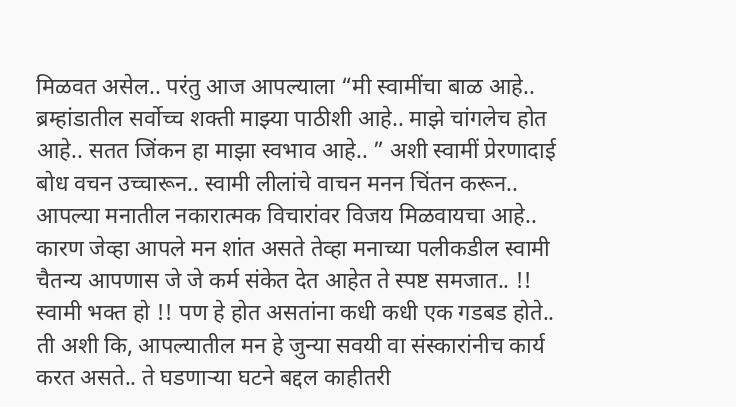मिळवत असेल.. परंतु आज आपल्याला “मी स्वामींचा बाळ आहे.. ब्रम्हांडातील सर्वोच्च शक्ती माझ्या पाठीशी आहे.. माझे चांगलेच होत आहे.. सतत जिंकन हा माझा स्वभाव आहे.. ” अशी स्वामीं प्रेरणादाई बोध वचन उच्चारून.. स्वामी लीलांचे वाचन मनन चिंतन करून.. आपल्या मनातील नकारात्मक विचारांवर विजय मिळवायचा आहे.. कारण जेव्हा आपले मन शांत असते तेव्हा मनाच्या पलीकडील स्वामी चैतन्य आपणास जे जे कर्म संकेत देत आहेत ते स्पष्ट समजात.. !! स्वामी भक्त हो !! पण हे होत असतांना कधी कधी एक गडबड होते.. ती अशी कि, आपल्यातील मन हे जुन्या सवयी वा संस्कारांनीच कार्य करत असते.. ते घडणाऱ्या घटने बद्दल काहीतरी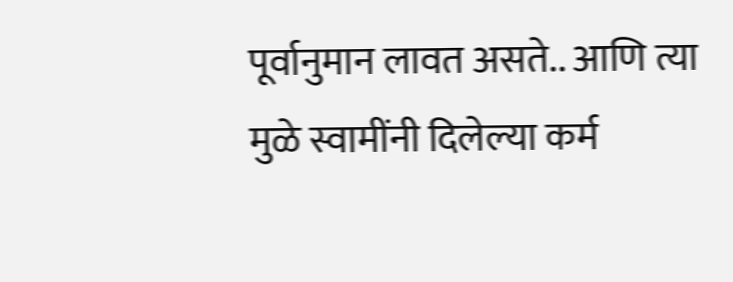पूर्वानुमान लावत असते.. आणि त्या मुळे स्वामींनी दिलेल्या कर्म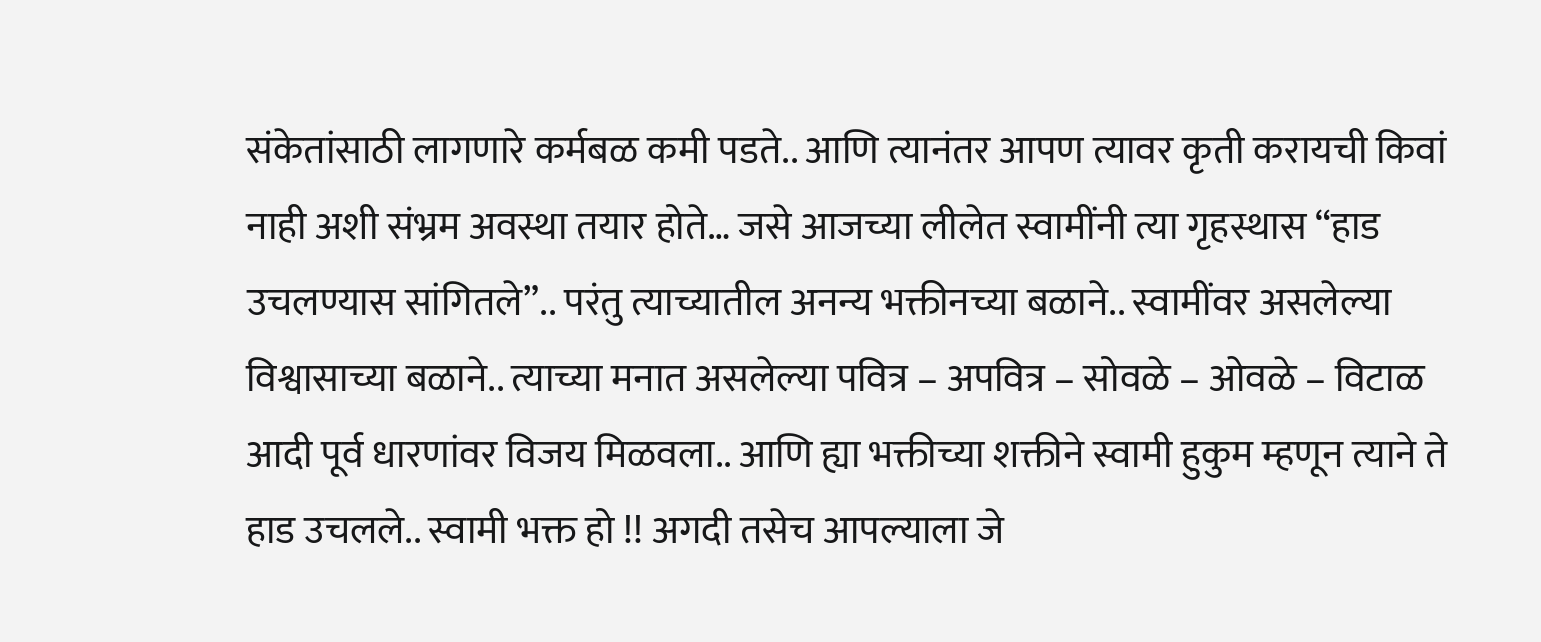संकेतांसाठी लागणारे कर्मबळ कमी पडते.. आणि त्यानंतर आपण त्यावर कृती करायची किवां नाही अशी संभ्रम अवस्था तयार होते… जसे आजच्या लीलेत स्वामींनी त्या गृहस्थास “हाड उचलण्यास सांगितले”.. परंतु त्याच्यातील अनन्य भक्तीनच्या बळाने.. स्वामींवर असलेल्या विश्वासाच्या बळाने.. त्याच्या मनात असलेल्या पवित्र – अपवित्र – सोवळे – ओवळे – विटाळ आदी पूर्व धारणांवर विजय मिळवला.. आणि ह्या भक्तीच्या शक्तीने स्वामी हुकुम म्हणून त्याने ते हाड उचलले.. स्वामी भक्त हो !! अगदी तसेच आपल्याला जे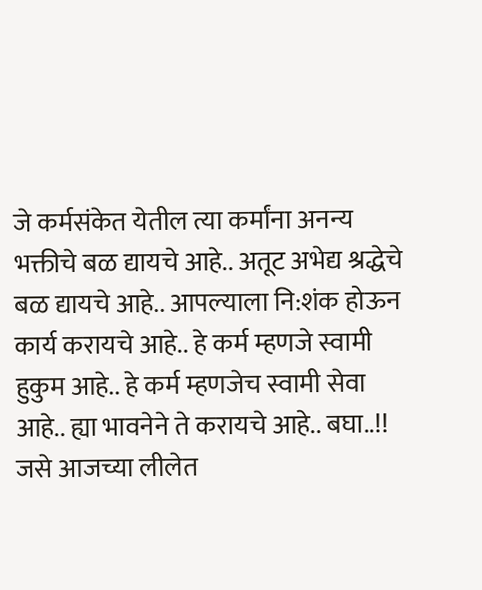जे कर्मसंकेत येतील त्या कर्मांना अनन्य भक्तीचे बळ द्यायचे आहे.. अतूट अभेद्य श्रद्धेचे बळ द्यायचे आहे.. आपल्याला नि:शंक होऊन कार्य करायचे आहे.. हे कर्म म्हणजे स्वामी हुकुम आहे.. हे कर्म म्हणजेच स्वामी सेवा आहे.. ह्या भावनेने ते करायचे आहे.. बघा..!! जसे आजच्या लीलेत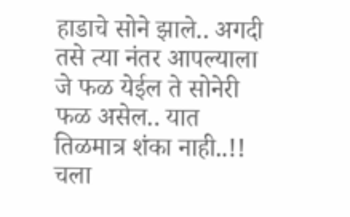हाडाचे सोने झाले.. अगदी तसे त्या नंतर आपल्याला जे फळ येईल ते सोनेरी फळ असेल.. यात तिळमात्र शंका नाही..!! चला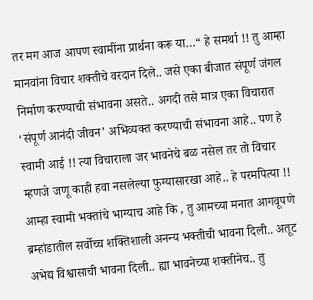तर मग आज आपण स्वामींना प्रार्थना करू या…“ हे समर्था !! तु आम्हा मानवांना विचार शक्तीचे वरदान दिले.. जसे एका बीजात संपूर्ण जंगल निर्माण करण्याची संभावना असते.. अगदी तसे मात्र एका विचारात ‘संपूर्ण आनंदी जीवन’ अभिव्यक्त करण्याची संभावना आहे.. पण हे स्वामी आई !! त्या विचाराला जर भावनेचे बळ नसेल तर तो विचार म्हणजे जणू काही हवा नसलेल्या फुग्यासारखा आहे.. हे परमपित्या !! आम्हा स्वामी भक्तांचे भाग्याच आहे कि , तु आमच्या मनात आगवूपणे ब्रम्हांडातील सर्वोच्च शक्तिशाली अनन्य भक्तीची भावना दिली.. अतूट अभेद्य विश्वासाची भावना दिली.. ह्या भावनेच्या शक्तीनेच.. तु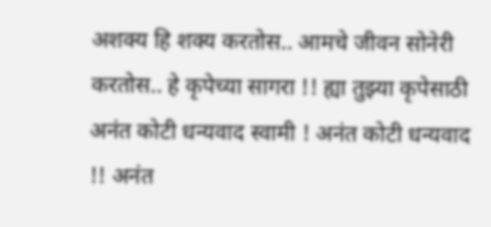अशक्य हि शक्य करतोस.. आमचे जीवन सोनेरी करतोस.. हे कृपेच्या सागरा !! ह्या तुझ्या कृपेसाठी अनंत कोटी धन्यवाद स्वामी ! अनंत कोटी धन्यवाद !! अनंत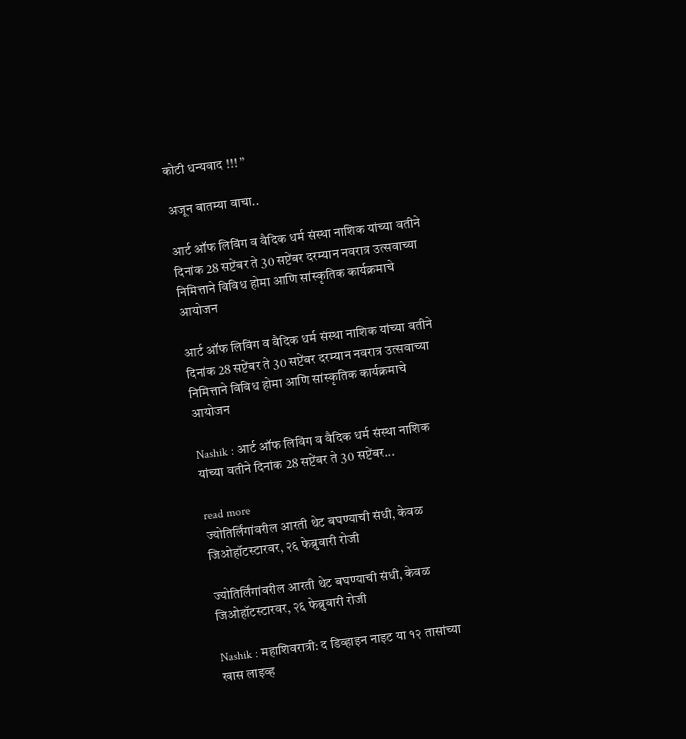कोटी धन्यवाद !!! ”

अजून बातम्या वाचा..

आर्ट ऑफ लिविंग व वैदिक धर्म संस्था नाशिक यांच्या वतीने दिनांक 28 सप्टेंबर ते 30 सप्टेंबर दरम्यान नवरात्र उत्सवाच्या निमित्ताने विविध होमा आणि सांस्कृतिक कार्यक्रमाचे आयोजन

आर्ट ऑफ लिविंग व वैदिक धर्म संस्था नाशिक यांच्या वतीने दिनांक 28 सप्टेंबर ते 30 सप्टेंबर दरम्यान नवरात्र उत्सवाच्या निमित्ताने विविध होमा आणि सांस्कृतिक कार्यक्रमाचे आयोजन

Nashik : आर्ट ऑफ लिविंग व वैदिक धर्म संस्था नाशिक यांच्या वतीने दिनांक 28 सप्टेंबर ते 30 सप्टेंबर...

read more
ज्योतिर्लिंगांवरील आरती थेट बघण्याची संधी, केवळ जिओहॉटस्टारवर, २६ फेब्रुवारी रोजी

ज्योतिर्लिंगांवरील आरती थेट बघण्याची संधी, केवळ जिओहॉटस्टारवर, २६ फेब्रुवारी रोजी

Nashik : महाशिवरात्री: द डिव्हाइन नाइट या १२ तासांच्या खास लाइव्ह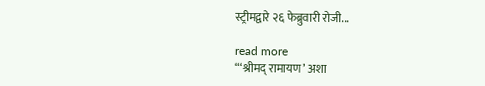स्ट्रीमद्वारे २६ फेब्रुवारी रोजी...

read more
“‘श्रीमद् रामायण’ अशा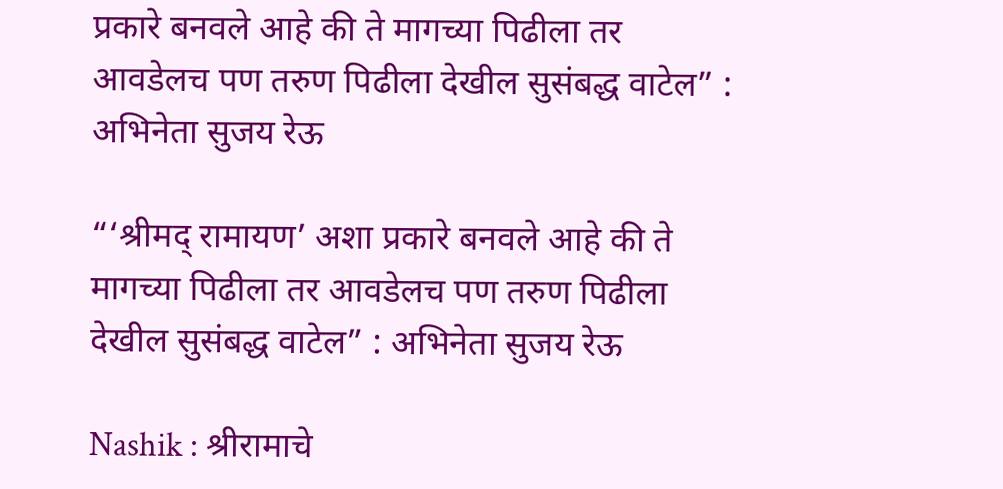प्रकारे बनवले आहे की ते मागच्या पिढीला तर आवडेलच पण तरुण पिढीला देखील सुसंबद्ध वाटेल” : अभिनेता सुजय रेऊ

“‘श्रीमद् रामायण’ अशा प्रकारे बनवले आहे की ते मागच्या पिढीला तर आवडेलच पण तरुण पिढीला देखील सुसंबद्ध वाटेल” : अभिनेता सुजय रेऊ

Nashik : श्रीरामाचे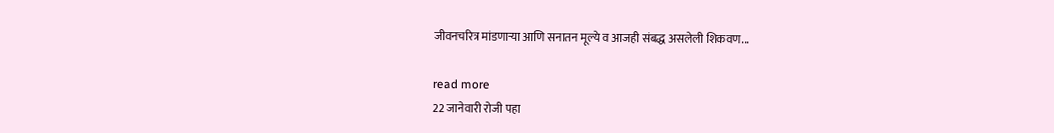जीवनचरित्र मांडणाऱ्या आणि सनातन मूल्ये व आजही संबद्ध असलेली शिकवण...

read more
22 जानेवारी रोजी पहा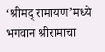‘श्रीमद् रामायण’मध्ये भगवान श्रीरामाचा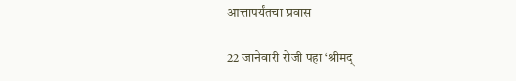आत्तापर्यंतचा प्रवास

22 जानेवारी रोजी पहा ‘श्रीमद्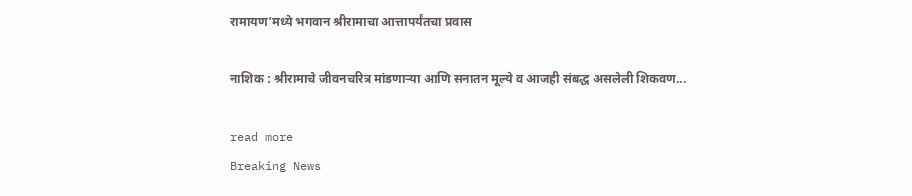रामायण’मध्ये भगवान श्रीरामाचा आत्तापर्यंतचा प्रवास

नाशिक : श्रीरामाचे जीवनचरित्र मांडणाऱ्या आणि सनातन मूल्ये व आजही संबद्ध असलेली शिकवण...

read more
Breaking News